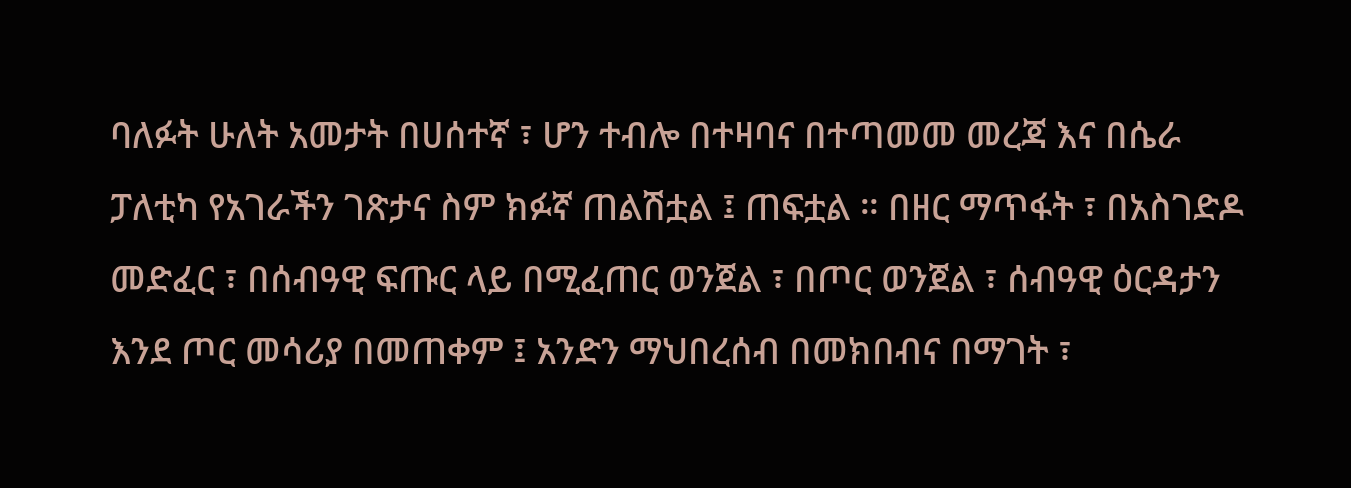ባለፉት ሁለት አመታት በሀሰተኛ ፣ ሆን ተብሎ በተዛባና በተጣመመ መረጃ እና በሴራ ፓለቲካ የአገራችን ገጽታና ስም ክፉኛ ጠልሽቷል ፤ ጠፍቷል ። በዘር ማጥፋት ፣ በአስገድዶ መድፈር ፣ በሰብዓዊ ፍጡር ላይ በሚፈጠር ወንጀል ፣ በጦር ወንጀል ፣ ሰብዓዊ ዕርዳታን እንደ ጦር መሳሪያ በመጠቀም ፤ አንድን ማህበረሰብ በመክበብና በማገት ፣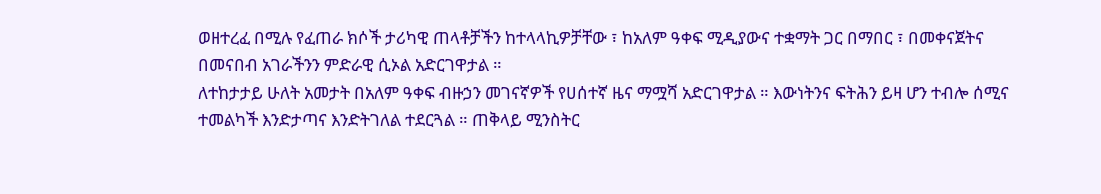ወዘተረፈ በሚሉ የፈጠራ ክሶች ታሪካዊ ጠላቶቻችን ከተላላኪዎቻቸው ፣ ከአለም ዓቀፍ ሚዲያውና ተቋማት ጋር በማበር ፣ በመቀናጀትና በመናበብ አገራችንን ምድራዊ ሲኦል አድርገዋታል ።
ለተከታታይ ሁለት አመታት በአለም ዓቀፍ ብዙኃን መገናኛዎች የሀሰተኛ ዜና ማሟሻ አድርገዋታል ። እውነትንና ፍትሕን ይዛ ሆን ተብሎ ሰሚና ተመልካች እንድታጣና እንድትገለል ተደርጓል ። ጠቅላይ ሚንስትር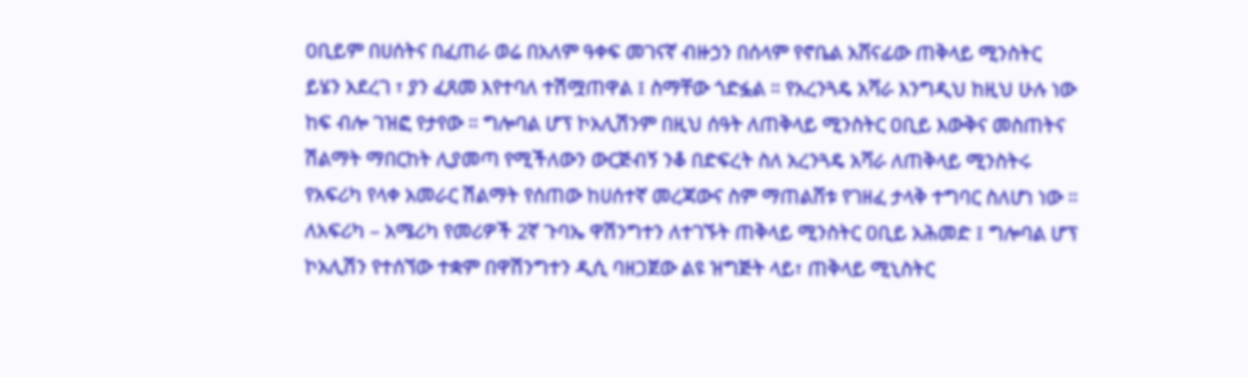ዐቢይም በሀሰትና በፈጠራ ወሬ በአለም ዓቀፍ መገናኛ ብዙኃን በሰላም የኖቤል አሸናፊው ጠቅላይ ሚንስትር ይሄን አደረገ ፣ ያን ፈጸመ እየተባለ ተሽሟጠዋል ፤ ስማቸው ጎድፏል ። የአረንጓዴ አሻራ እንግዲህ ከዚህ ሁሉ ነው ከፍ ብሎ ገዝፎ የታየው ። ግሎባል ሆፕ ኮአሊሽንም በዚህ ሰዓት ለጠቅላይ ሚንስትር ዐቢይ እውቅና መስጠትና ሽልማት ማበርከት ሊያመጣ የሚችለውን ውርጅብኝ ንቆ በድፍረት ስለ አረንጓዴ አሻራ ለጠቅላይ ሚንስትሩ የአፍሪካ የላቀ አመራር ሽልማት የሰጠው ከሀሰተኛ መረጃውና ስም ማጠልሸቱ የገዘፈ ታላቅ ተግባር ስለሆነ ነው ።
ለአፍሪካ – አሜሪካ የመሪዎች 2ኛ ጉባኤ ዋሽንግተን ለተገኙት ጠቅላይ ሚንስትር ዐቢይ አሕመድ ፤ ግሎባል ሆፕ ኮአሊሽን የተሰኘው ተቋም በዋሽንግተን ዲሲ ባዘጋጀው ልዩ ዝግጅት ላይ፣ ጠቅላይ ሚኒስትር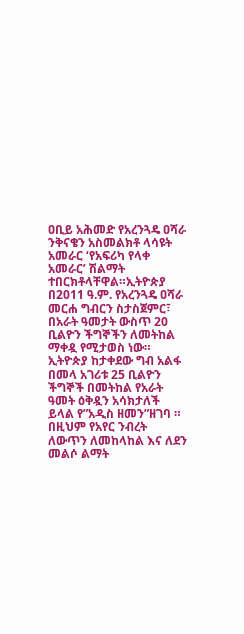ዐቢይ አሕመድ የአረንጓዴ ዐሻራ ንቅናቄን አስመልክቶ ላሳዩት አመራር ‘የአፍሪካ የላቀ አመራር’ ሽልማት ተበርክቶላቸዋል።ኢትዮጵያ በ2011 ዓ.ም. የአረንጓዴ ዐሻራ መርሐ ግብርን ስታስጀምር፣ በአራት ዓመታት ውስጥ 20 ቢልዮን ችግኞችን ለመትከል ማቀዷ የሚታወስ ነው።
ኢትዮጵያ ከታቀደው ግብ አልፋ በመላ አገሪቱ 25 ቢልዮን ችግኞች በመትከል የአራት ዓመት ዕቅዷን አሳክታለች ይላል የ”አዲስ ዘመን”ዘገባ ። በዚህም የአየር ንብረት ለውጥን ለመከላከል እና ለደን መልሶ ልማት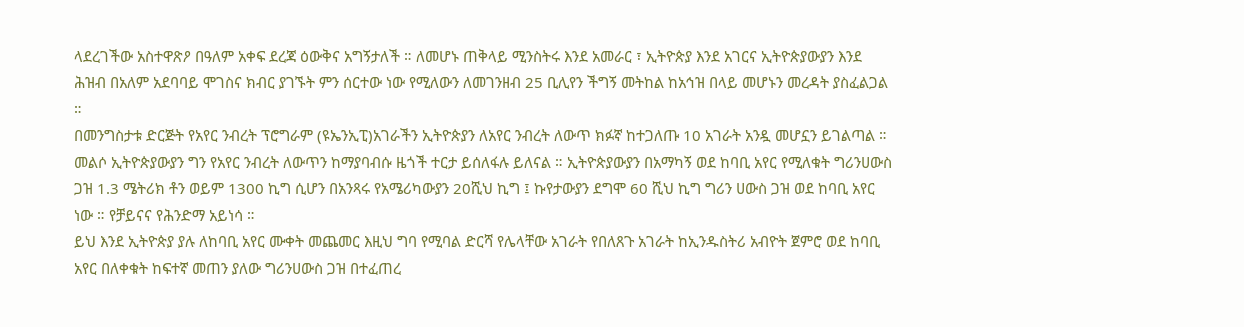ላደረገችው አስተዋጽዖ በዓለም አቀፍ ደረጃ ዕውቅና አግኝታለች ። ለመሆኑ ጠቅላይ ሚንስትሩ እንደ አመራር ፣ ኢትዮጵያ እንደ አገርና ኢትዮጵያውያን እንደ ሕዝብ በአለም አደባባይ ሞገስና ክብር ያገኙት ምን ሰርተው ነው የሚለውን ለመገንዘብ 25 ቢሊየን ችግኝ መትከል ከአኅዝ በላይ መሆኑን መረዳት ያስፈልጋል ።
በመንግስታቱ ድርጅት የአየር ንብረት ፕሮግራም (ዩኤንኢፒ)አገራችን ኢትዮጵያን ለአየር ንብረት ለውጥ ክፉኛ ከተጋለጡ 10 አገራት አንዷ መሆኗን ይገልጣል ። መልሶ ኢትዮጵያውያን ግን የአየር ንብረት ለውጥን ከማያባብሱ ዜጎች ተርታ ይሰለፋሉ ይለናል ። ኢትዮጵያውያን በአማካኝ ወደ ከባቢ አየር የሚለቁት ግሪንሀውስ ጋዝ 1.3 ሜትሪክ ቶን ወይም 1300 ኪግ ሲሆን በአንጻሩ የአሜሪካውያን 20ሺህ ኪግ ፤ ኩየታውያን ደግሞ 60 ሺህ ኪግ ግሪን ሀውስ ጋዝ ወደ ከባቢ አየር ነው ። የቻይናና የሕንድማ አይነሳ ።
ይህ እንደ ኢትዮጵያ ያሉ ለከባቢ አየር ሙቀት መጨመር እዚህ ግባ የሚባል ድርሻ የሌላቸው አገራት የበለጸጉ አገራት ከኢንዱስትሪ አብዮት ጀምሮ ወደ ከባቢ አየር በለቀቁት ከፍተኛ መጠን ያለው ግሪንሀውስ ጋዝ በተፈጠረ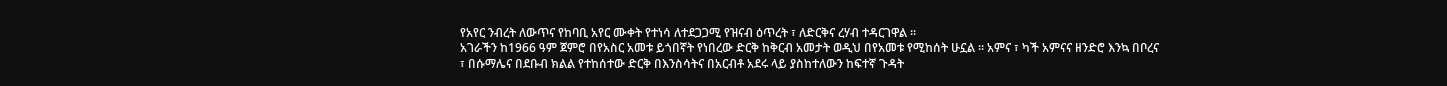የአየር ንብረት ለውጥና የከባቢ አየር ሙቀት የተነሳ ለተደጋጋሚ የዝናብ ዕጥረት ፣ ለድርቅና ረሃብ ተዳርገዋል ።
አገራችን ከ1966 ዓም ጀምሮ በየአስር አመቱ ይጎበኛት የነበረው ድርቅ ከቅርብ አመታት ወዲህ በየአመቱ የሚከሰት ሁኗል ። አምና ፣ ካች አምናና ዘንድሮ እንኳ በቦረና ፣ በሱማሌና በደቡብ ክልል የተከሰተው ድርቅ በእንስሳትና በአርብቶ አደሩ ላይ ያስከተለውን ከፍተኛ ጉዳት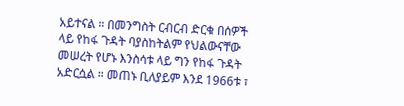አይተናል ። በመንግስት ርብርብ ድርቁ በሰዎች ላይ የከፋ ጉዳት ባያስከትልም የህልውናቸው መሠረት የሆኑ እንስሳቱ ላይ ግን የከፋ ጉዳት አድርሷል ። መጠኑ ቢለያይም እንደ 1966ቱ ፣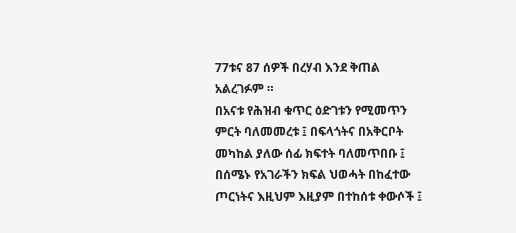77ቱና 87 ሰዎች በረሃብ እንደ ቅጠል አልረገፉም ።
በአናቱ የሕዝብ ቁጥር ዕድገቱን የሚመጥን ምርት ባለመመረቱ ፤ በፍላጎትና በአቅርቦት መካከል ያለው ሰፊ ክፍተት ባለመጥበቡ ፤ በሰሜኑ የአገራችን ክፍል ህወሓት በከፈተው ጦርነትና እዚህም እዚያም በተከሰቱ ቀውሶች ፤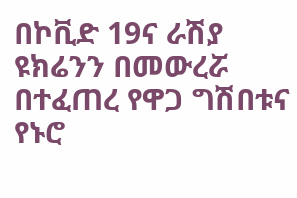በኮቪድ 19ና ራሽያ ዩክሬንን በመውረሯ በተፈጠረ የዋጋ ግሽበቱና የኑሮ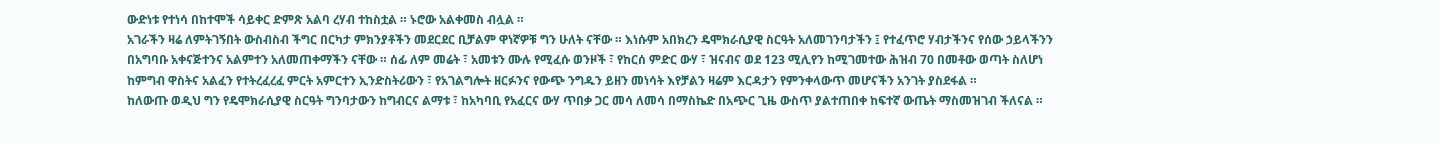ውድነቱ የተነሳ በከተሞች ሳይቀር ድምጽ አልባ ረሃብ ተከስቷል ። ኑሮው አልቀመስ ብሏል ።
አገራችን ዛሬ ለምትገኝበት ውስብስብ ችግር በርካታ ምክንያቶችን መደርደር ቢቻልም ዋነኛዎቹ ግን ሁለት ናቸው ። እነሱም አበክረን ዴሞክራሲያዊ ስርዓት አለመገንባታችን ፤ የተፈጥሮ ሃብታችንና የሰው ኃይላችንን በአግባቡ አቀናጅተንና አልምተን አለመጠቀማችን ናቸው ። ሰፊ ለም መሬት ፣ አመቱን ሙሉ የሚፈሱ ወንዞች ፣ የከርሰ ምድር ውሃ ፣ ዝናብና ወደ 123 ሚሊየን ከሚገመተው ሕዝብ 70 በመቶው ወጣት ስለሆነ ከምግብ ዋስትና አልፈን የተትረፈረፈ ምርት አምርተን ኢንድስትሪውን ፣ የአገልግሎት ዘርፉንና የውጭ ንግዱን ይዘን መነሳት እየቻልን ዛሬም እርዳታን የምንቀላውጥ መሆናችን አንገት ያስደፋል ።
ከለውጡ ወዲህ ግን የዴሞክራሲያዊ ስርዓት ግንባታውን ከግብርና ልማቱ ፣ ከአካባቢ የአፈርና ውሃ ጥበቃ ጋር መሳ ለመሳ በማስኬድ በአጭር ጊዜ ውስጥ ያልተጠበቀ ከፍተኛ ውጤት ማስመዝገብ ችለናል ።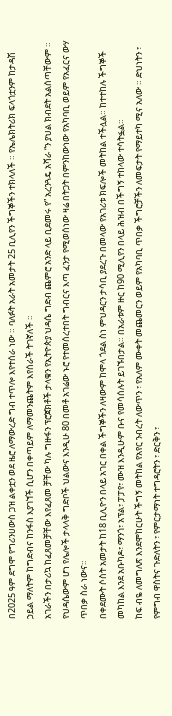በ2025 ዓም ደግሞ የግሪንሀውስ ጋዝ ልቀቷን ወደ ዜሮ ለማውረድ ግብ ተጥሎ እየተሰራ ነው ። ባለፉት አራት አመታት 25 ቢሊየን ችግኞችን ተክላለች ። የኤሌክትሪክ ፍላጎቷንም ከታዳሽ ኃይል ማለትም ከግድብና ከንፋስ እያገኘች ሲሆን በቀጣይም ለማመንጨትም እየሰራች ትገኛለች ።
አገራችን በታሪኳ ከፈጸመቻቸው እየፈጸመ ቻቸው ካሉ ግዙፋን ፕሮጀክቶች ታላቁን የኢትዮጵያ ህዳሴ ግድብ ጨምሮ አንድ ላይ ቢደመሩ የ” አረንጓዴ አሻራ “ን ያህል ክብደት አልሰጣቸውም ። የህዳሴውም ሆነ የሌሎች ታላላቅ ግድቦች ህልውና እንዲሁ 80 በመቶ አገሬው ኑሮ የተመሰረተበት ግብርና እጣ ፈንታ የሚወሰነው ዛሬ በትጋት በምንከውነው የአካባቢ ወይም የአፈርና ውሃ ጥበቃ ስራ ነውና።
በቀደሙት ሶስት አመታት ከ18 ቢሊዮን በላይ አገር በቀል ችግኞችን ለዛውም ከሞላ ጎደል ስነ ምህዳርን ታሳቢ ያደረጉ በመላው የአገሪቱ ክፍሎች መትከል ተችሏል። ከተተከሉ ችግኞች መካከል እንደ አቡካዶ፣ ማንጎ፣ አፕል፣ ፓፓየ፣ ሙዝ እንዲሁም ቡና የመሳሰሉት ይገኙበታል። በአራቱም ዙር ከ90 ሚሊየን በላይ ሕዝብ በችግኝ ተከላው ተሳትፏል።
ከፍ ብዬ ለመግለጽ እንደሞከርሁት ችግኝ መትከል የአየር ንብረት ለውጥን ፣ የአለም ሙቀት መጨመርን ወይም የአካባቢ ጥበቃ ችግሮቻችን ለመፍታት የማይተካ ሚና አለው ። ድህነትን ፣ የምግብ ዋስትና ጉድለትን ፣ የምርታማነት ተግዳሮትን ፣ ድርቅን ፣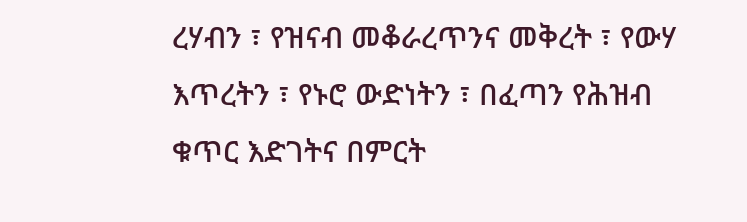ረሃብን ፣ የዝናብ መቆራረጥንና መቅረት ፣ የውሃ እጥረትን ፣ የኑሮ ውድነትን ፣ በፈጣን የሕዝብ ቁጥር እድገትና በምርት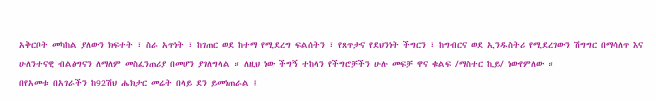አቅርቦት መካከል ያለውን ክፍተት ፣ ስራ አጥነት ፣ ከገጠር ወደ ከተማ የሚደረግ ፍልሰትን ፣ የጸጥታና የደህንነት ችግርን ፣ ከግብርና ወደ ኢንዱስትሪ የሚደረገውን ሽግግር በማሳለጥ እና ሁለንተናዊ ብልፅግናን ለማለም መስፈንጠሪያ በመሆን ያገለግላል ። ለዚህ ነው ችግኝ ተከላን የችግሮቻችን ሁሉ መፍቻ ዋና ቁልፍ /ማስተር ኪይ/ ነውየምለው ።
በየአመቱ በአገራችን ከ92ሽህ ሔክታር መሬት በላይ ደን ይመነጠራል ፤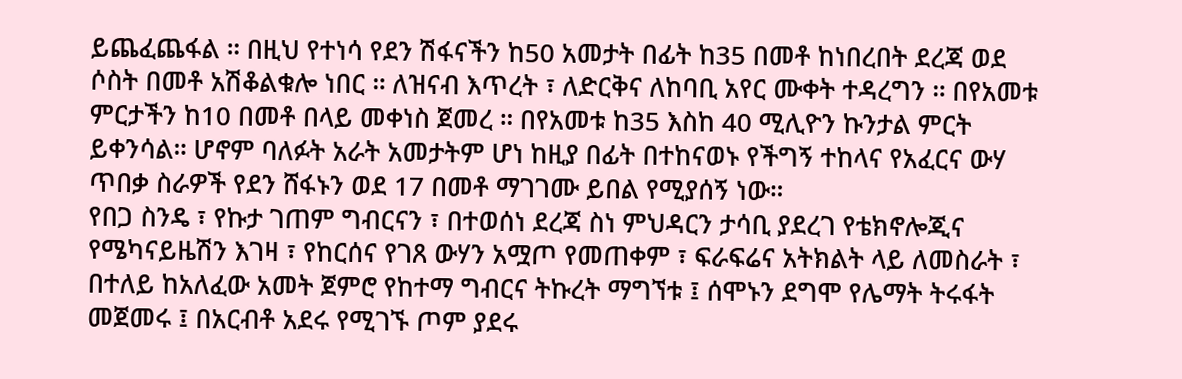ይጨፈጨፋል ። በዚህ የተነሳ የደን ሽፋናችን ከ50 አመታት በፊት ከ35 በመቶ ከነበረበት ደረጃ ወደ ሶስት በመቶ አሽቆልቁሎ ነበር ። ለዝናብ እጥረት ፣ ለድርቅና ለከባቢ አየር ሙቀት ተዳረግን ። በየአመቱ ምርታችን ከ10 በመቶ በላይ መቀነስ ጀመረ ። በየአመቱ ከ35 እስከ 40 ሚሊዮን ኩንታል ምርት ይቀንሳል። ሆኖም ባለፉት አራት አመታትም ሆነ ከዚያ በፊት በተከናወኑ የችግኝ ተከላና የአፈርና ውሃ ጥበቃ ስራዎች የደን ሸፋኑን ወደ 17 በመቶ ማገገሙ ይበል የሚያሰኝ ነው።
የበጋ ስንዴ ፣ የኩታ ገጠም ግብርናን ፣ በተወሰነ ደረጃ ስነ ምህዳርን ታሳቢ ያደረገ የቴክኖሎጂና የሜካናይዜሽን እገዛ ፣ የከርሰና የገጸ ውሃን አሟጦ የመጠቀም ፣ ፍራፍሬና አትክልት ላይ ለመስራት ፣ በተለይ ከአለፈው አመት ጀምሮ የከተማ ግብርና ትኩረት ማግኘቱ ፤ ሰሞኑን ደግሞ የሌማት ትሩፋት መጀመሩ ፤ በአርብቶ አደሩ የሚገኙ ጦም ያደሩ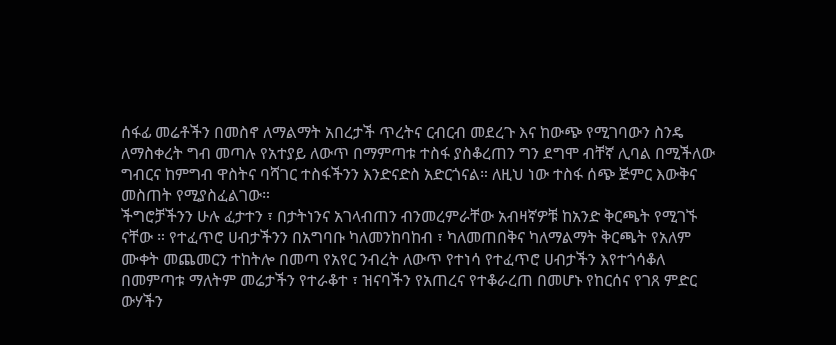ሰፋፊ መሬቶችን በመስኖ ለማልማት አበረታች ጥረትና ርብርብ መደረጉ እና ከውጭ የሚገባውን ስንዴ ለማስቀረት ግብ መጣሉ የአተያይ ለውጥ በማምጣቱ ተስፋ ያስቆረጠን ግን ደግሞ ብቸኛ ሊባል በሚችለው ግብርና ከምግብ ዋስትና ባሻገር ተስፋችንን እንድናድስ አድርጎናል። ለዚህ ነው ተስፋ ሰጭ ጅምር እውቅና መስጠት የሚያስፈልገው።
ችግሮቻችንን ሁሉ ፈታተን ፣ በታትነንና አገላብጠን ብንመረምራቸው አብዛኛዎቹ ከአንድ ቅርጫት የሚገኙ ናቸው ። የተፈጥሮ ሀብታችንን በአግባቡ ካለመንከባከብ ፣ ካለመጠበቅና ካለማልማት ቅርጫት የአለም ሙቀት መጨመርን ተከትሎ በመጣ የአየር ንብረት ለውጥ የተነሳ የተፈጥሮ ሀብታችን እየተጎሳቆለ በመምጣቱ ማለትም መሬታችን የተራቆተ ፣ ዝናባችን የአጠረና የተቆራረጠ በመሆኑ የከርሰና የገጸ ምድር ውሃችን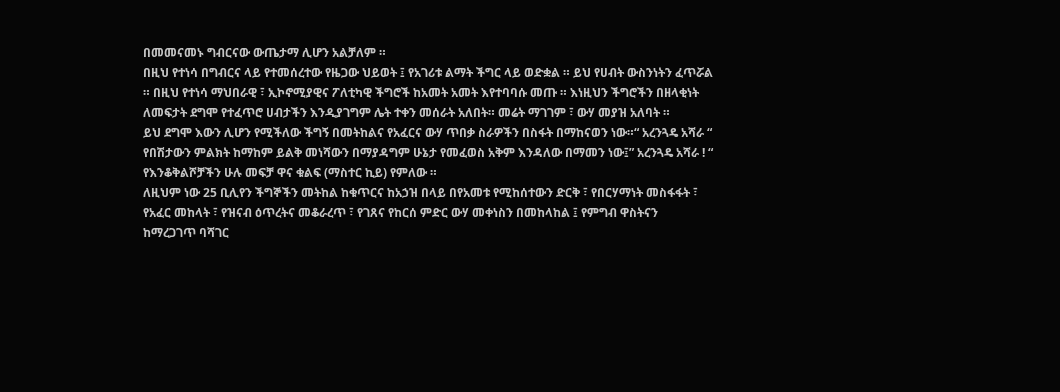በመመናመኑ ግብርናው ውጤታማ ሊሆን አልቻለም ።
በዚህ የተነሳ በግብርና ላይ የተመሰረተው የዜጋው ህይወት ፤ የአገሪቱ ልማት ችግር ላይ ወድቋል ። ይህ የሀብት ውስንነትን ፈጥሯል ። በዚህ የተነሳ ማህበራዊ ፣ ኢኮኖሚያዊና ፖለቲካዊ ችግሮች ከአመት አመት እየተባባሱ መጡ ። እነዚህን ችግሮችን በዘላቂነት ለመፍታት ደግሞ የተፈጥሮ ሀብታችን እንዲያገግም ሌት ተቀን መሰራት አለበት። መሬት ማገገም ፣ ውሃ መያዝ አለባት ።
ይህ ደግሞ እውን ሊሆን የሚችለው ችግኝ በመትከልና የአፈርና ውሃ ጥበቃ ስራዎችን በስፋት በማከናወን ነው።“ አረንጓዴ አሻራ “ የበሽታውን ምልክት ከማከም ይልቅ መነሻውን በማያዳግም ሁኔታ የመፈወስ አቅም እንዳለው በማመን ነው፤” አረንጓዴ አሻራ ! “ የእንቆቅልሾቻችን ሁሉ መፍቻ ዋና ቁልፍ (ማስተር ኪይ) የምለው ።
ለዚህም ነው 25 ቢሊየን ችግኞችን መትከል ከቁጥርና ከአኃዝ በላይ በየአመቱ የሚከሰተውን ድርቅ ፣ የበርሃማነት መስፋፋት ፣ የአፈር መከላት ፣ የዝናብ ዕጥረትና መቆራረጥ ፣ የገጸና የከርሰ ምድር ውሃ መቀነስን በመከላከል ፤ የምግብ ዋስትናን ከማረጋገጥ ባሻገር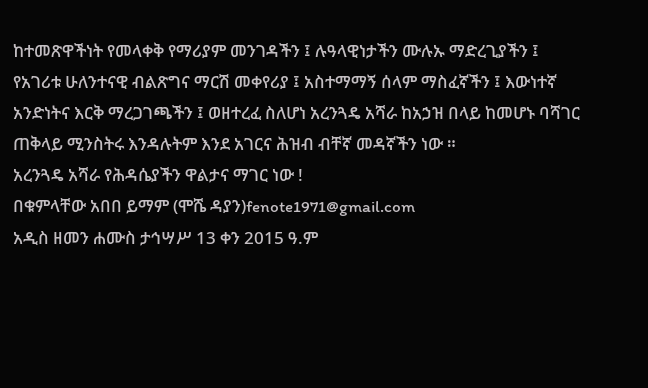ከተመጽዋችነት የመላቀቅ የማሪያም መንገዳችን ፤ ሉዓላዊነታችን ሙሉኡ ማድረጊያችን ፤ የአገሪቱ ሁለንተናዊ ብልጽግና ማርሽ መቀየሪያ ፤ አስተማማኝ ሰላም ማስፈኛችን ፤ እውነተኛ አንድነትና እርቅ ማረጋገጫችን ፤ ወዘተረፈ ስለሆነ አረንጓዴ አሻራ ከአኃዝ በላይ ከመሆኑ ባሻገር ጠቅላይ ሚንስትሩ እንዳሉትም እንደ አገርና ሕዝብ ብቸኛ መዳኛችን ነው ።
አረንጓዴ አሻራ የሕዳሴያችን ዋልታና ማገር ነው !
በቁምላቸው አበበ ይማም (ሞሼ ዳያን)fenote1971@gmail.com
አዲስ ዘመን ሐሙስ ታኅሣሥ 13 ቀን 2015 ዓ.ም